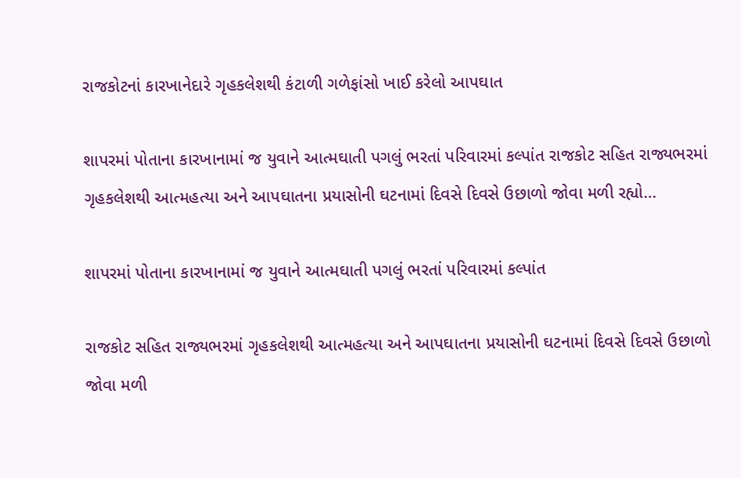રાજકોટનાં કારખાનેદારે ગૃહકલેશથી કંટાળી ગળેફાંસો ખાઈ કરેલો આપઘાત

શાપરમાં પોતાના કારખાનામાં જ યુવાને આત્મઘાતી પગલું ભરતાં પરિવારમાં કલ્પાંત રાજકોટ સહિત રાજ્યભરમાં ગૃહકલેશથી આત્મહત્યા અને આપઘાતના પ્રયાસોની ઘટનામાં દિવસે દિવસે ઉછાળો જોવા મળી રહ્યો…

શાપરમાં પોતાના કારખાનામાં જ યુવાને આત્મઘાતી પગલું ભરતાં પરિવારમાં કલ્પાંત

રાજકોટ સહિત રાજ્યભરમાં ગૃહકલેશથી આત્મહત્યા અને આપઘાતના પ્રયાસોની ઘટનામાં દિવસે દિવસે ઉછાળો જોવા મળી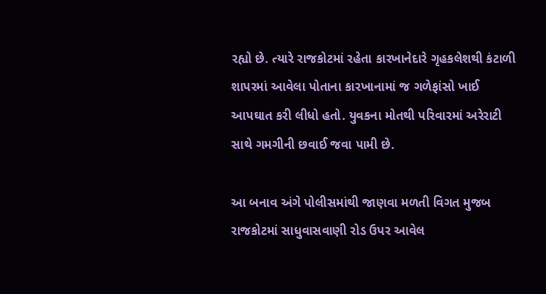રહ્યો છે. ત્યારે રાજકોટમાં રહેતા કારખાનેદારે ગૃહકલેશથી કંટાળી શાપરમાં આવેલા પોતાના કારખાનામાં જ ગળેફાંસો ખાઈ આપઘાત કરી લીધો હતો. યુવકના મોતથી પરિવારમાં અરેરાટી સાથે ગમગીની છવાઈ જવા પામી છે.

આ બનાવ અંગે પોલીસમાંથી જાણવા મળતી વિગત મુજબ રાજકોટમાં સાધુવાસવાણી રોડ ઉપર આવેલ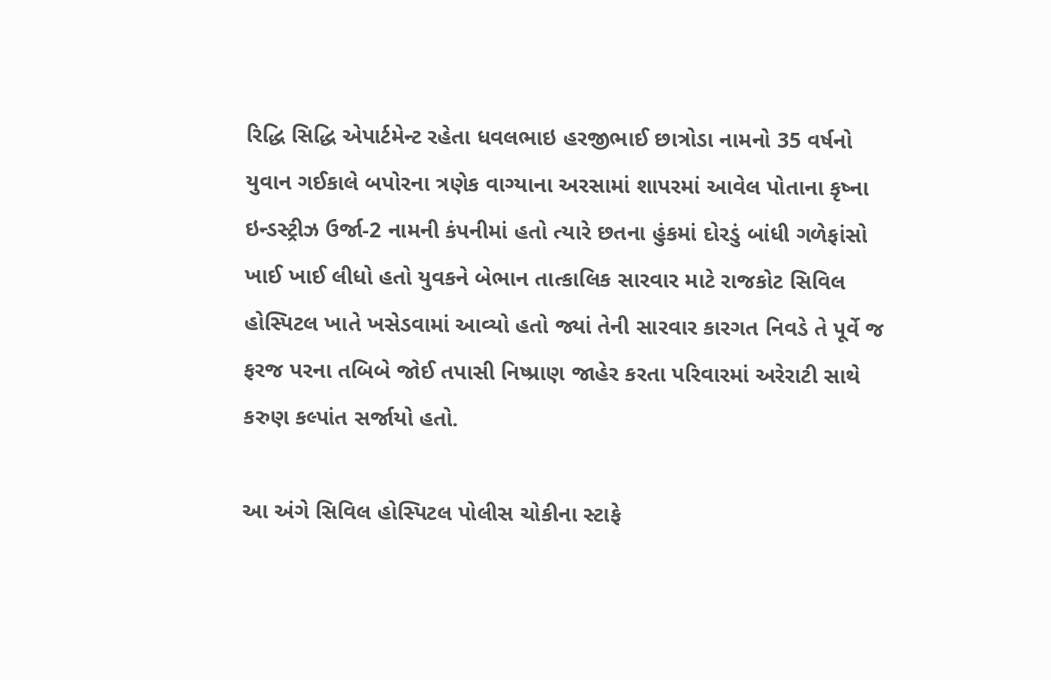રિદ્ધિ સિદ્ધિ એપાર્ટમેન્ટ રહેતા ધવલભાઇ હરજીભાઈ છાત્રોડા નામનો 35 વર્ષનો યુવાન ગઈકાલે બપોરના ત્રણેક વાગ્યાના અરસામાં શાપરમાં આવેલ પોતાના કૃષ્ના ઇન્ડસ્ટ્રીઝ ઉર્જા-2 નામની કંપનીમાં હતો ત્યારે છતના હુંકમાં દોરડું બાંધી ગળેફાંસો ખાઈ ખાઈ લીધો હતો યુવકને બેભાન તાત્કાલિક સારવાર માટે રાજકોટ સિવિલ હોસ્પિટલ ખાતે ખસેડવામાં આવ્યો હતો જ્યાં તેની સારવાર કારગત નિવડે તે પૂર્વે જ ફરજ પરના તબિબે જોઈ તપાસી નિષ્પ્રાણ જાહેર કરતા પરિવારમાં અરેરાટી સાથે કરુણ કલ્પાંત સર્જાયો હતો.

આ અંગે સિવિલ હોસ્પિટલ પોલીસ ચોકીના સ્ટાફે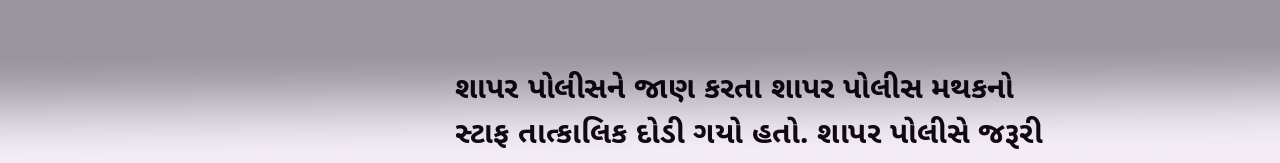શાપર પોલીસને જાણ કરતા શાપર પોલીસ મથકનો સ્ટાફ તાત્કાલિક દોડી ગયો હતો. શાપર પોલીસે જરૂરી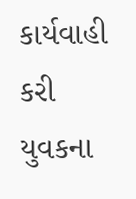કાર્યવાહી કરી યુવકના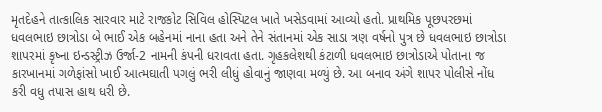મૃતદેહને તાત્કાલિક સારવાર માટે રાજકોટ સિવિલ હોસ્પિટલ ખાતે ખસેડવામાં આવ્યો હતો. પ્રાથમિક પૂછપરછમાં ધવલભાઇ છાત્રોડા બે ભાઈ એક બહેનમાં નાના હતા અને તેને સંતાનમાં એક સાડા ત્રણ વર્ષનો પુત્ર છે ધવલભાઇ છાત્રોડા શાપરમાં કૃષ્ના ઇન્ડસ્ટ્રીઝ ઉર્જા-2 નામની કંપની ધરાવતા હતા. ગૃહકલેશથી કંટાળી ધવલભાઇ છાત્રોડાએ પોતાના જ કારખાનમાં ગળેફાંસો ખાઈ આત્મઘાતી પગલું ભરી લીધું હોવાનું જાણવા મળ્યું છે. આ બનાવ અંગે શાપર પોલીસે નોંધ કરી વધુ તપાસ હાથ ધરી છે.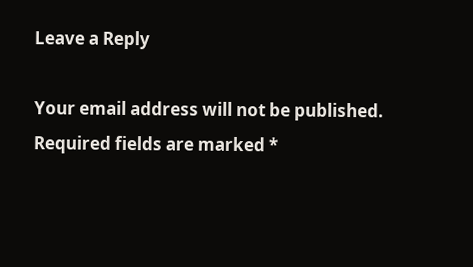Leave a Reply

Your email address will not be published. Required fields are marked *